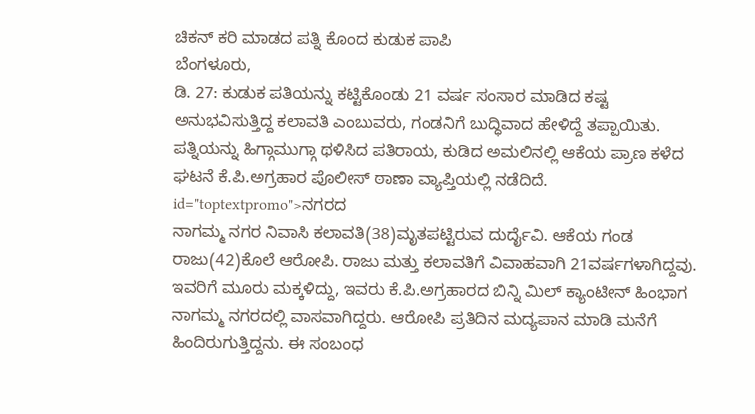ಚಿಕನ್ ಕರಿ ಮಾಡದ ಪತ್ನಿ ಕೊಂದ ಕುಡುಕ ಪಾಪಿ
ಬೆಂಗಳೂರು,
ಡಿ. 27: ಕುಡುಕ ಪತಿಯನ್ನು ಕಟ್ಟಿಕೊಂಡು 21 ವರ್ಷ ಸಂಸಾರ ಮಾಡಿದ ಕಷ್ಟ ಅನುಭವಿಸುತ್ತಿದ್ದ ಕಲಾವತಿ ಎಂಬುವರು, ಗಂಡನಿಗೆ ಬುದ್ಧಿವಾದ ಹೇಳಿದ್ದೆ ತಪ್ಪಾಯಿತು. ಪತ್ನಿಯನ್ನು ಹಿಗ್ಗಾಮುಗ್ಗಾ ಥಳಿಸಿದ ಪತಿರಾಯ, ಕುಡಿದ ಅಮಲಿನಲ್ಲಿ ಆಕೆಯ ಪ್ರಾಣ ಕಳೆದ ಘಟನೆ ಕೆ.ಪಿ.ಅಗ್ರಹಾರ ಪೊಲೀಸ್ ಠಾಣಾ ವ್ಯಾಪ್ತಿಯಲ್ಲಿ ನಡೆದಿದೆ. id="toptextpromo">ನಗರದ
ನಾಗಮ್ಮ ನಗರ ನಿವಾಸಿ ಕಲಾವತಿ(38)ಮೃತಪಟ್ಟಿರುವ ದುರ್ದೈವಿ. ಆಕೆಯ ಗಂಡ ರಾಜು(42)ಕೊಲೆ ಆರೋಪಿ. ರಾಜು ಮತ್ತು ಕಲಾವತಿಗೆ ವಿವಾಹವಾಗಿ 21ವರ್ಷಗಳಾಗಿದ್ದವು. ಇವರಿಗೆ ಮೂರು ಮಕ್ಕಳಿದ್ದು, ಇವರು ಕೆ.ಪಿ.ಅಗ್ರಹಾರದ ಬಿನ್ನಿ ಮಿಲ್ ಕ್ಯಾಂಟೀನ್ ಹಿಂಭಾಗ ನಾಗಮ್ಮ ನಗರದಲ್ಲಿ ವಾಸವಾಗಿದ್ದರು. ಆರೋಪಿ ಪ್ರತಿದಿನ ಮದ್ಯಪಾನ ಮಾಡಿ ಮನೆಗೆ ಹಿಂದಿರುಗುತ್ತಿದ್ದನು. ಈ ಸಂಬಂಧ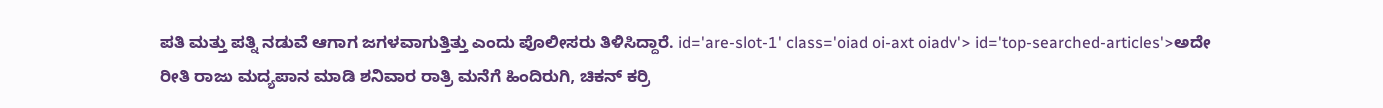ಪತಿ ಮತ್ತು ಪತ್ನಿ ನಡುವೆ ಆಗಾಗ ಜಗಳವಾಗುತ್ತಿತ್ತು ಎಂದು ಪೊಲೀಸರು ತಿಳಿಸಿದ್ದಾರೆ. id='are-slot-1' class='oiad oi-axt oiadv'> id='top-searched-articles'>ಅದೇ
ರೀತಿ ರಾಜು ಮದ್ಯಪಾನ ಮಾಡಿ ಶನಿವಾರ ರಾತ್ರಿ ಮನೆಗೆ ಹಿಂದಿರುಗಿ, ಚಿಕನ್ ಕರ್ರಿ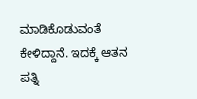ಮಾಡಿಕೊಡುವಂತೆ ಕೇಳಿದ್ದಾನೆ. ಇದಕ್ಕೆ ಆತನ ಪತ್ನಿ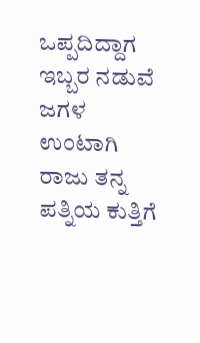ಒಪ್ಪದಿದ್ದಾಗ ಇಬ್ಬರ ನಡುವೆ ಜಗಳ ಉಂಟಾಗಿ ರಾಜು ತನ್ನ ಪತ್ನಿಯ ಕುತ್ತಿಗೆ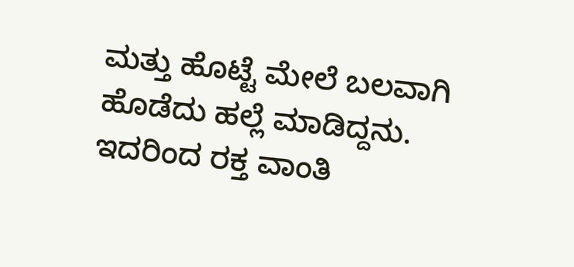ಮತ್ತು ಹೊಟ್ಟೆ ಮೇಲೆ ಬಲವಾಗಿ ಹೊಡೆದು ಹಲ್ಲೆ ಮಾಡಿದ್ದನು. ಇದರಿಂದ ರಕ್ತ ವಾಂತಿ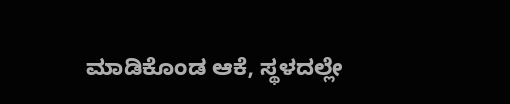ಮಾಡಿಕೊಂಡ ಆಕೆ, ಸ್ಥಳದಲ್ಲೇ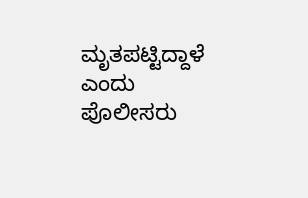ಮೃತಪಟ್ಟಿದ್ದಾಳೆ ಎಂದು ಪೊಲೀಸರು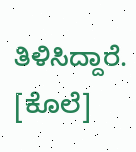ತಿಳಿಸಿದ್ದಾರೆ. [ಕೊಲೆ]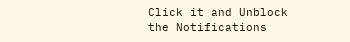Click it and Unblock the Notifications